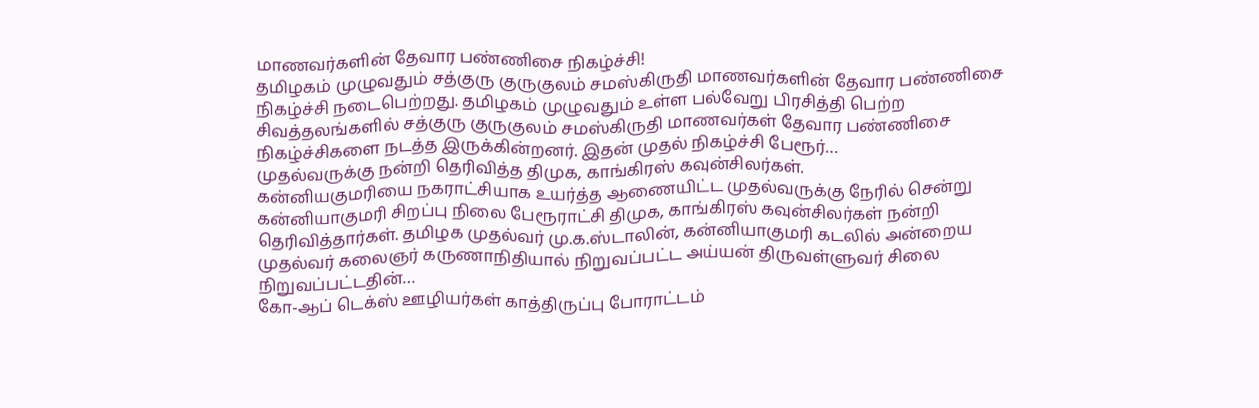மாணவர்களின் தேவார பண்ணிசை நிகழ்ச்சி!
தமிழகம் முழுவதும் சத்குரு குருகுலம் சமஸ்கிருதி மாணவர்களின் தேவார பண்ணிசை நிகழ்ச்சி நடைபெற்றது. தமிழகம் முழுவதும் உள்ள பல்வேறு பிரசித்தி பெற்ற சிவத்தலங்களில் சத்குரு குருகுலம் சமஸ்கிருதி மாணவர்கள் தேவார பண்ணிசை நிகழ்ச்சிகளை நடத்த இருக்கின்றனர். இதன் முதல் நிகழ்ச்சி பேரூர்…
முதல்வருக்கு நன்றி தெரிவித்த திமுக, காங்கிரஸ் கவுன்சிலர்கள்.
கன்னியகுமரியை நகராட்சியாக உயர்த்த ஆணையிட்ட முதல்வருக்கு நேரில் சென்று கன்னியாகுமரி சிறப்பு நிலை பேரூராட்சி திமுக, காங்கிரஸ் கவுன்சிலர்கள் நன்றி தெரிவித்தார்கள். தமிழக முதல்வர் மு.க.ஸ்டாலின், கன்னியாகுமரி கடலில் அன்றைய முதல்வர் கலைஞர் கருணாநிதியால் நிறுவப்பட்ட அய்யன் திருவள்ளுவர் சிலை நிறுவப்பட்டதின்…
கோ-ஆப் டெக்ஸ் ஊழியர்கள் காத்திருப்பு போராட்டம்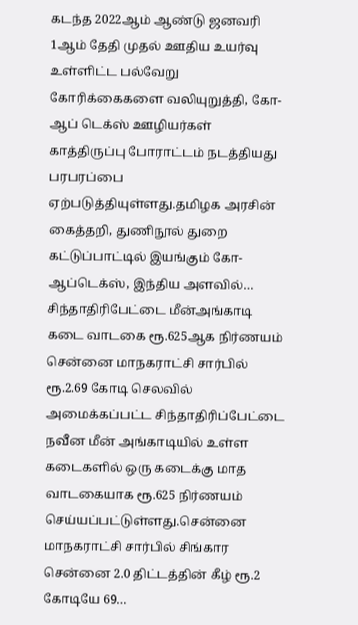கடந்த 2022ஆம் ஆண்டு ஜனவரி 1ஆம் தேதி முதல் ஊதிய உயர்வு உள்ளிட்ட பல்வேறு கோரிக்கைகளை வலியுறுத்தி, கோ-ஆப் டெக்ஸ் ஊழியர்கள் காத்திருப்பு போராட்டம் நடத்தியது பரபரப்பை ஏற்படுத்தியுள்ளது.தமிழக அரசின் கைத்தறி, துணிநூல் துறை கட்டுப்பாட்டில் இயங்கும் கோ-ஆப்டெக்ஸ், இந்திய அளவில்…
சிந்தாதிரிபேட்டை மீன்அங்காடி கடை வாடகை ரூ.625ஆக நிர்ணயம்
சென்னை மாநகராட்சி சார்பில் ரூ.2.69 கோடி செலவில் அமைக்கப்பட்ட சிந்தாதிரிப்பேட்டை நவீன மீன் அங்காடியில் உள்ள கடைகளில் ஒரு கடைக்கு மாத வாடகையாக ரூ.625 நிர்ணயம் செய்யப்பட்டுள்ளது.சென்னை மாநகராட்சி சார்பில் சிங்கார சென்னை 2.0 திட்டத்தின் கீழ் ரூ.2 கோடியே 69…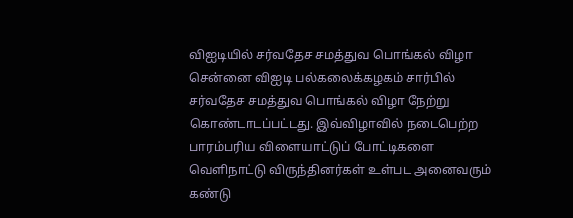விஐடியில் சர்வதேச சமத்துவ பொங்கல் விழா
சென்னை விஐடி பல்கலைக்கழகம் சார்பில் சர்வதேச சமத்துவ பொங்கல் விழா நேற்று கொண்டாடப்பட்டது. இவ்விழாவில் நடைபெற்ற பாரம்பரிய விளையாட்டுப் போட்டிகளை வெளிநாட்டு விருந்தினர்கள் உள்பட அனைவரும் கண்டு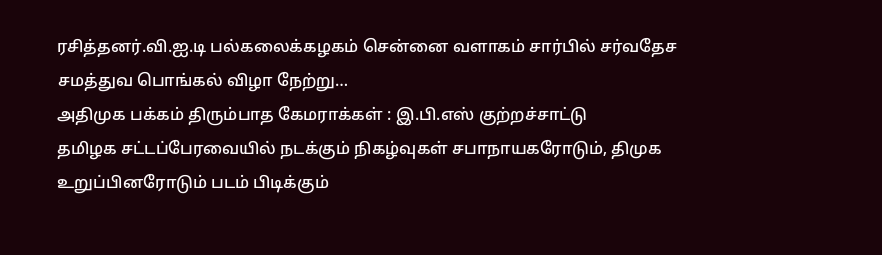ரசித்தனர்.வி.ஐ.டி பல்கலைக்கழகம் சென்னை வளாகம் சார்பில் சர்வதேச சமத்துவ பொங்கல் விழா நேற்று…
அதிமுக பக்கம் திரும்பாத கேமராக்கள் : இ.பி.எஸ் குற்றச்சாட்டு
தமிழக சட்டப்பேரவையில் நடக்கும் நிகழ்வுகள் சபாநாயகரோடும், திமுக உறுப்பினரோடும் படம் பிடிக்கும்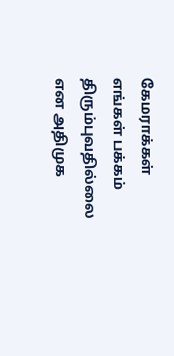கேமராக்கள் எங்கள் பக்கம் திரும்புவதில்லை என அதிமுக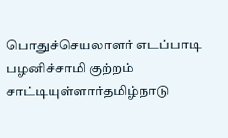பொதுச்செயலாளர் எடப்பாடி பழனிச்சாமி குற்றம் சாட்டியுள்ளார்தமிழ்நாடு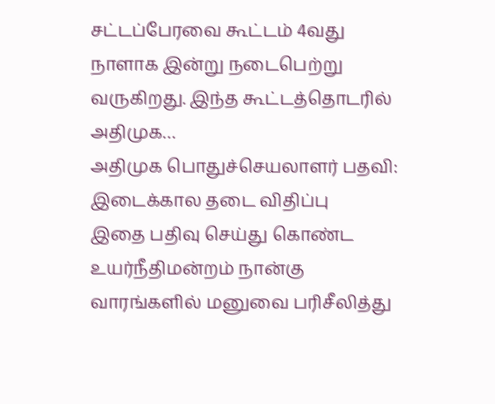சட்டப்பேரவை கூட்டம் 4வது நாளாக இன்று நடைபெற்று வருகிறது. இந்த கூட்டத்தொடரில் அதிமுக…
அதிமுக பொதுச்செயலாளர் பதவி: இடைக்கால தடை விதிப்பு
இதை பதிவு செய்து கொண்ட உயர்நீதிமன்றம் நான்கு வாரங்களில் மனுவை பரிசீலித்து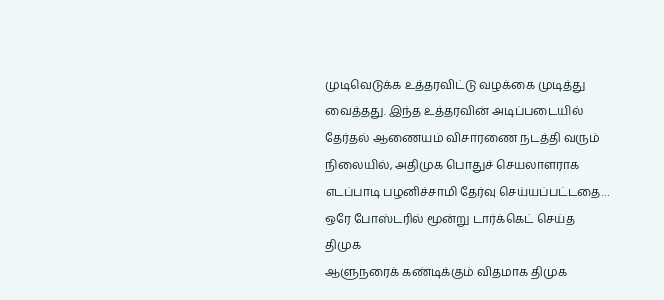முடிவெடுக்க உத்தரவிட்டு வழக்கை முடித்து வைத்தது. இந்த உத்தரவின் அடிப்படையில் தேர்தல் ஆணையம் விசாரணை நடத்தி வரும் நிலையில், அதிமுக பொதுச் செயலாளராக எடப்பாடி பழனிச்சாமி தேர்வு செய்யப்பட்டதை…
ஒரே போஸ்டரில் மூன்று டார்க்கெட் செய்த திமுக
ஆளுநரைக் கண்டிக்கும் விதமாக திமுக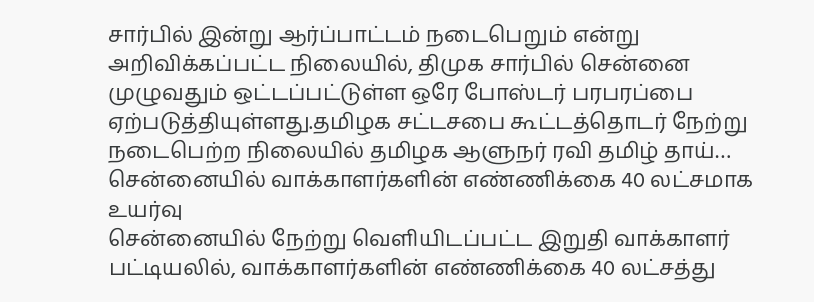சார்பில் இன்று ஆர்ப்பாட்டம் நடைபெறும் என்று அறிவிக்கப்பட்ட நிலையில், திமுக சார்பில் சென்னை முழுவதும் ஒட்டப்பட்டுள்ள ஒரே போஸ்டர் பரபரப்பை ஏற்படுத்தியுள்ளது.தமிழக சட்டசபை கூட்டத்தொடர் நேற்று நடைபெற்ற நிலையில் தமிழக ஆளுநர் ரவி தமிழ் தாய்…
சென்னையில் வாக்காளர்களின் எண்ணிக்கை 40 லட்சமாக உயர்வு
சென்னையில் நேற்று வெளியிடப்பட்ட இறுதி வாக்காளர் பட்டியலில், வாக்காளர்களின் எண்ணிக்கை 40 லட்சத்து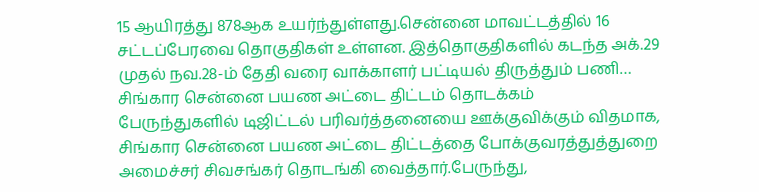15 ஆயிரத்து 878ஆக உயர்ந்துள்ளது.சென்னை மாவட்டத்தில் 16 சட்டப்பேரவை தொகுதிகள் உள்ளன. இத்தொகுதிகளில் கடந்த அக்.29 முதல் நவ.28-ம் தேதி வரை வாக்காளர் பட்டியல் திருத்தும் பணி…
சிங்கார சென்னை பயண அட்டை திட்டம் தொடக்கம்
பேருந்துகளில் டிஜிட்டல் பரிவர்த்தனையை ஊக்குவிக்கும் விதமாக, சிங்கார சென்னை பயண அட்டை திட்டத்தை போக்குவரத்துத்துறை அமைச்சர் சிவசங்கர் தொடங்கி வைத்தார்.பேருந்து,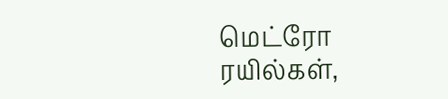மெட்ரோ ரயில்கள்,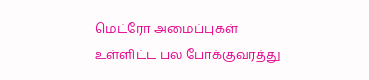மெட்ரோ அமைப்புகள் உள்ளிட்ட பல போக்குவரத்து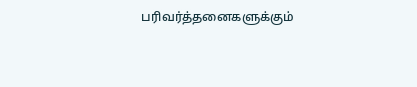பரிவர்த்தனைகளுக்கும்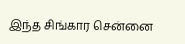இந்த சிங்கார சென்னை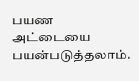பயண அட்டையை பயன்படுத்தலாம்.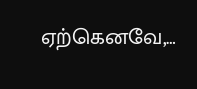ஏற்கெனவே,…